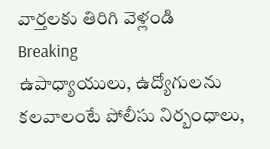వార్తలకు తిరిగి వెళ్లండి
Breaking
ఉపాధ్యాయులు, ఉద్యోగులను కలవాలంటే పోలీసు నిర్బంధాలు,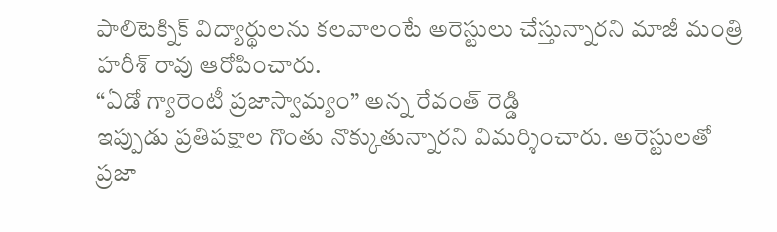పాలిటెక్నిక్ విద్యార్థులను కలవాలంటే అరెస్టులు చేస్తున్నారని మాజీ మంత్రి హరీశ్ రావు ఆరోపించారు.
“ఏడో గ్యారెంటీ ప్రజాస్వామ్యం” అన్న రేవంత్ రెడ్డి
ఇప్పుడు ప్రతిపక్షాల గొంతు నొక్కుతున్నారని విమర్శించారు. అరెస్టులతో ప్రజా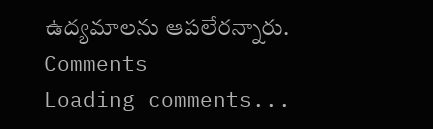ఉద్యమాలను ఆపలేరన్నారు.
Comments
Loading comments...